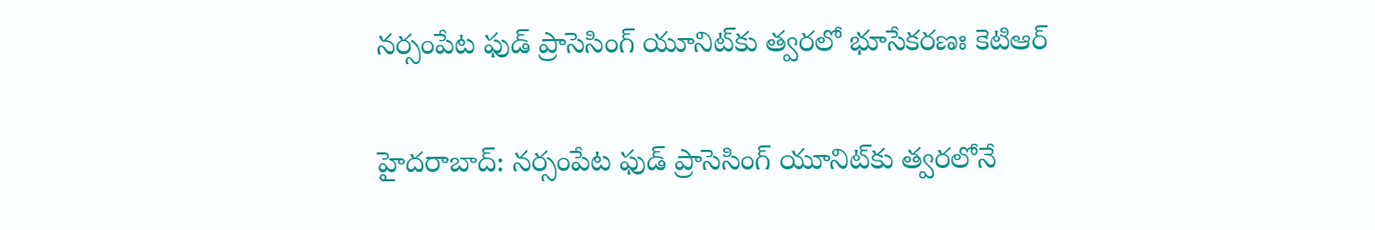న‌ర్సంపేట ఫుడ్ ప్రాసెసింగ్ యూనిట్‌కు త్వ‌ర‌లో భూసేక‌ర‌ణః కెటిఆర్‌

హైద‌రాబాద్: న‌ర్సంపేట ఫుడ్ ప్రాసెసింగ్ యూనిట్‌కు త్వ‌ర‌లోనే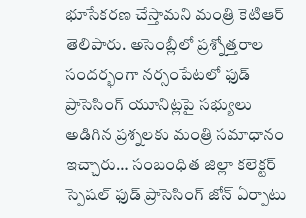భూసేక‌ర‌ణ చేస్తామ‌ని మంత్రి కెటిఆర్ తెలిపారు. అసెంబ్లీలో ప్ర‌శ్నోత్త‌రాల సంద‌ర్భంగా న‌ర్సంపేట‌లో ఫుడ్ ప్రాసెసింగ్ యూనిట్ల‌పై స‌భ్యులు అడిగిన ప్ర‌శ్న‌ల‌కు మంత్రి స‌మాధానం ఇచ్చారు… సంబంధిత జిల్లా క‌లెక్ట‌ర్ స్పెష‌ల్ ఫుడ్ ప్రాసెసింగ్ జోన్ ఏర్పాటు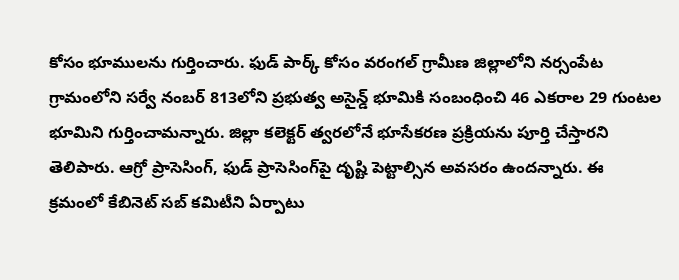కోసం భూముల‌ను గుర్తించారు. ఫుడ్ పార్క్ కోసం వ‌రంగ‌ల్ గ్రామీణ జిల్లాలోని న‌ర్సంపేట గ్రామంలోని స‌ర్వే నంబ‌ర్ 813లోని ప్ర‌భుత్వ అసైన్డ్ భూమికి సంబంధించి 46 ఎక‌రాల 29 గుంట‌ల భూమిని గుర్తించామ‌న్నారు. జిల్లా క‌లెక్ట‌ర్ త్వ‌ర‌లోనే భూసేక‌ర‌ణ ప్ర‌క్రియ‌ను పూర్తి చేస్తార‌ని తెలిపారు. ఆగ్రో ప్రాసెసింగ్, ఫుడ్ ప్రాసెసింగ్‌పై దృష్టి పెట్టాల్సిన అవ‌స‌రం ఉంద‌న్నారు. ఈ క్ర‌మంలో కేబినెట్ స‌బ్ కమిటీని ఏర్పాటు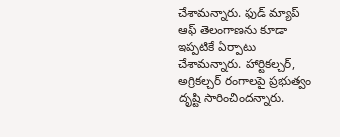చేశామ‌న్నారు. ఫుడ్ మ్యాప్ ఆఫ్ తెలంగాణ‌ను కూడా ఇప్ప‌టికే ఏర్పాటు చేశామ‌న్నారు. హార్టిక‌ల్చ‌ర్, అగ్రిక‌ల్చ‌ర్ రంగాల‌పై ప్ర‌భుత్వం దృష్టి సారించింద‌న్నారు.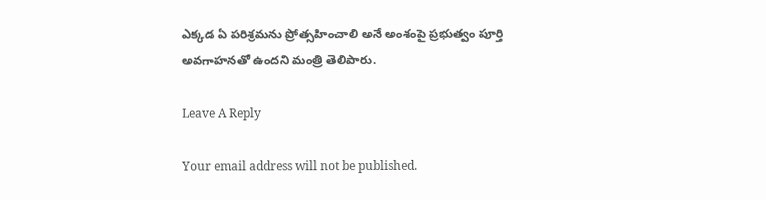ఎక్క‌డ ఏ ప‌రిశ్ర‌మ‌ను ప్రోత్స‌హించాలి అనే అంశంపై ప్ర‌భుత్వం పూర్తి అవ‌గాహ‌న‌తో ఉంద‌ని మంత్రి తెలిపారు.

Leave A Reply

Your email address will not be published.